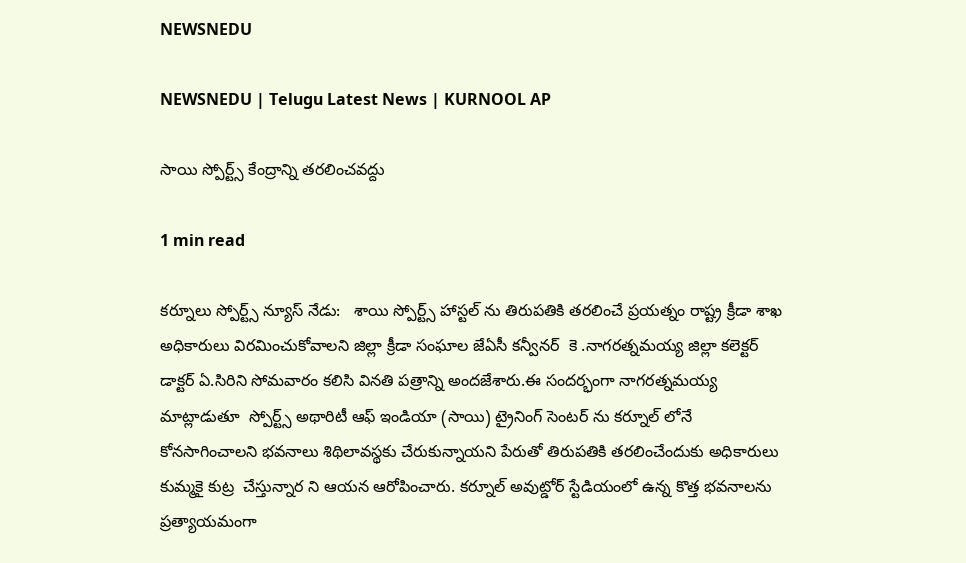NEWSNEDU

NEWSNEDU | Telugu Latest News | KURNOOL AP

సాయి స్పోర్ట్స్ కేంద్రాన్ని తరలించవద్దు

1 min read

కర్నూలు స్పోర్ట్స్ న్యూస్ నేడు:   శాయి స్పోర్ట్స్ హాస్టల్ ను తిరుపతికి తరలించే ప్రయత్నం రాష్ట్ర క్రీడా శాఖ అధికారులు విరమించుకోవాలని జిల్లా క్రీడా సంఘాల జేఏసీ కన్వీనర్  కె .నాగరత్నమయ్య జిల్లా కలెక్టర్ డాక్టర్ ఏ.సిరిని సోమవారం కలిసి వినతి పత్రాన్ని అందజేశారు.ఈ సందర్భంగా నాగరత్నమయ్య మాట్లాడుతూ  స్పోర్ట్స్ అథారిటీ ఆఫ్ ఇండియా (సాయి) ట్రైనింగ్ సెంటర్ ను కర్నూల్ లోనే కోనసాగించాలని భవనాలు శిథిలావస్థకు చేరుకున్నాయని పేరుతో తిరుపతికి తరలించేందుకు అధికారులు కుమ్మకై కుట్ర  చేస్తున్నార ని ఆయన ఆరోపించారు. కర్నూల్ అవుట్డోర్ స్టేడియంలో ఉన్న కొత్త భవనాలను ప్రత్యాయమంగా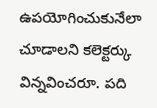ఉపయోగించుకునేలా చూడాలని కలెక్టర్కు విన్నవించరూ. పది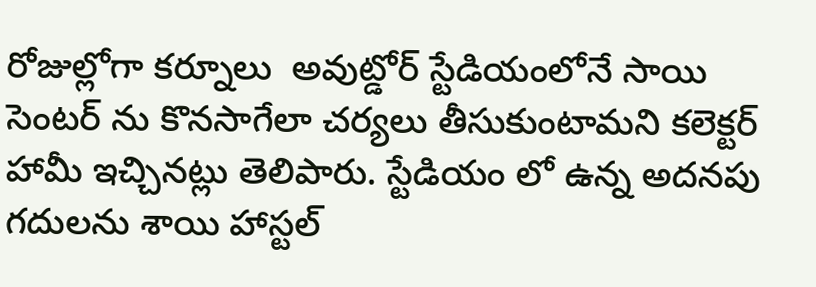రోజుల్లోగా కర్నూలు  అవుట్డోర్ స్టేడియంలోనే సాయి సెంటర్ ను కొనసాగేలా చర్యలు తీసుకుంటామని కలెక్టర్ హామీ ఇచ్చినట్లు తెలిపారు. స్టేడియం లో ఉన్న అదనపు గదులను శాయి హాస్టల్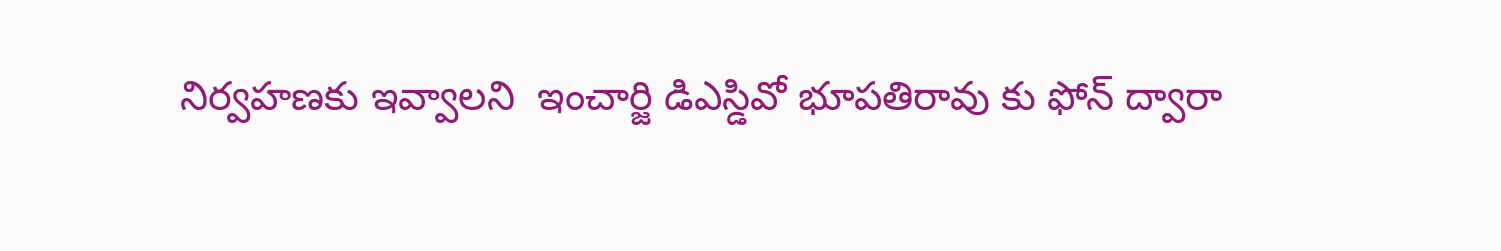నిర్వహణకు ఇవ్వాలని  ఇంచార్జి డిఎస్డివో భూపతిరావు కు ఫోన్ ద్వారా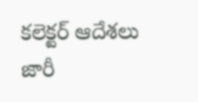కలెక్టర్ ఆదేశలు జారీ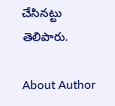చేసినట్టు తెలిపారు.

About Author